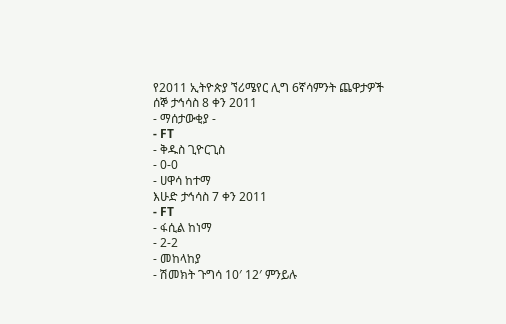የ2011 ኢትዮጵያ ኘሪሜየር ሊግ 6ኛሳምንት ጨዋታዎች
ሰኞ ታኅሳስ 8 ቀን 2011
- ማሰታውቂያ -
- FT
- ቅዱስ ጊዮርጊስ
- 0-0
- ሀዋሳ ከተማ
እሁድ ታኅሳስ 7 ቀን 2011
- FT
- ፋሲል ከነማ
- 2-2
- መከላከያ
- ሽመክት ጉግሳ 10′ 12′ ምንይሉ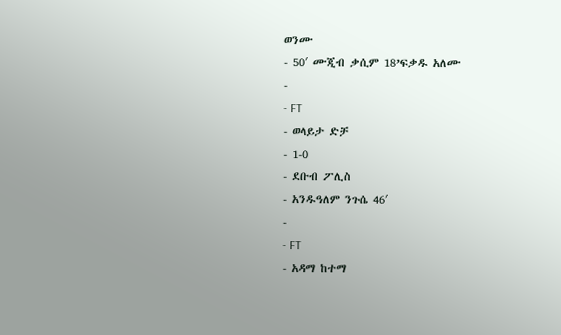ወንሙ
- 50′ ሙጂብ ቃሲም 18’ፍቃዱ አለሙ
-
- FT
- ወላይታ ድቻ
- 1-0
- ደቡብ ፖሊስ
- አንዱዓለም ንጉሴ 46′
-
- FT
- አዳማ ከተማ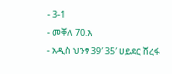- 3-1
- መቐለ 70.እ
- አዲስ ህንፃ 39′ 35′ ሀይደር ሸረፋ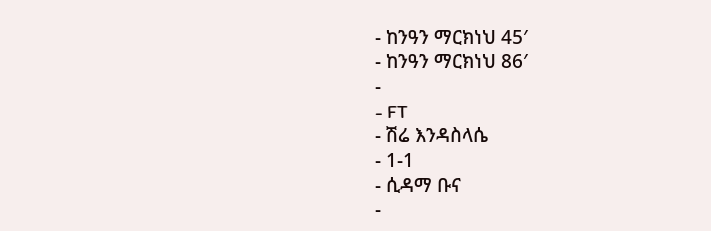- ከንዓን ማርክነህ 45′
- ከንዓን ማርክነህ 86′
-
- FT
- ሽሬ እንዳስላሴ
- 1-1
- ሲዳማ ቡና
-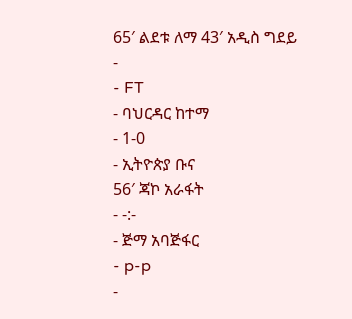65′ ልደቱ ለማ 43′ አዲስ ግደይ
-
- FT
- ባህርዳር ከተማ
- 1-0
- ኢትዮጵያ ቡና
56′ ጃኮ አራፋት
- -:-
- ጅማ አባጅፋር
- p-p
-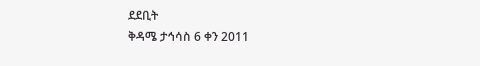ደደቢት
ቅዳሜ ታኅሳስ 6 ቀን 2011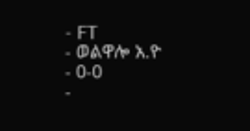- FT
- ወልዋሎ አ.ዮ
- 0-0
-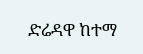ድሬዳዋ ከተማ